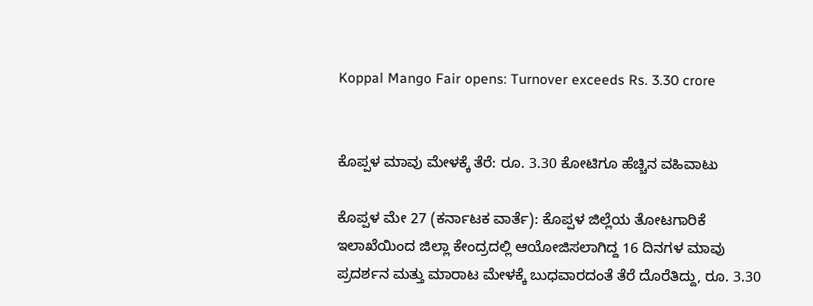Koppal Mango Fair opens: Turnover exceeds Rs. 3.30 crore


ಕೊಪ್ಪಳ ಮಾವು ಮೇಳಕ್ಕೆ ತೆರೆ: ರೂ. 3.30 ಕೋಟಿಗೂ ಹೆಚ್ಚಿನ ವಹಿವಾಟು

ಕೊಪ್ಪಳ ಮೇ 27 (ಕರ್ನಾಟಕ ವಾರ್ತೆ): ಕೊಪ್ಪಳ ಜಿಲ್ಲೆಯ ತೋಟಗಾರಿಕೆ ಇಲಾಖೆಯಿಂದ ಜಿಲ್ಲಾ ಕೇಂದ್ರದಲ್ಲಿ ಆಯೋಜಿಸಲಾಗಿದ್ದ 16 ದಿನಗಳ ಮಾವು ಪ್ರದರ್ಶನ ಮತ್ತು ಮಾರಾಟ ಮೇಳಕ್ಕೆ ಬುಧವಾರದಂತೆ ತೆರೆ ದೊರೆತಿದ್ದು, ರೂ. 3.30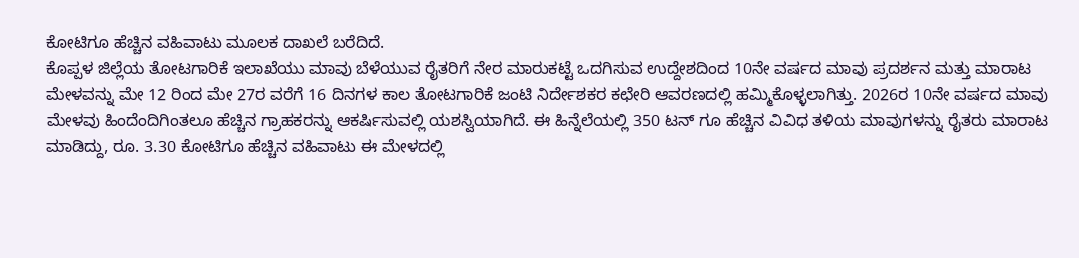ಕೋಟಿಗೂ ಹೆಚ್ಚಿನ ವಹಿವಾಟು ಮೂಲಕ ದಾಖಲೆ ಬರೆದಿದೆ.
ಕೊಪ್ಪಳ ಜಿಲ್ಲೆಯ ತೋಟಗಾರಿಕೆ ಇಲಾಖೆಯು ಮಾವು ಬೆಳೆಯುವ ರೈತರಿಗೆ ನೇರ ಮಾರುಕಟ್ಟೆ ಒದಗಿಸುವ ಉದ್ದೇಶದಿಂದ 10ನೇ ವರ್ಷದ ಮಾವು ಪ್ರದರ್ಶನ ಮತ್ತು ಮಾರಾಟ ಮೇಳವನ್ನು ಮೇ 12 ರಿಂದ ಮೇ 27ರ ವರೆಗೆ 16 ದಿನಗಳ ಕಾಲ ತೋಟಗಾರಿಕೆ ಜಂಟಿ ನಿರ್ದೇಶಕರ ಕಛೇರಿ ಆವರಣದಲ್ಲಿ ಹಮ್ಮಿಕೊಳ್ಳಲಾಗಿತ್ತು. 2026ರ 10ನೇ ವರ್ಷದ ಮಾವು ಮೇಳವು ಹಿಂದೆಂದಿಗಿಂತಲೂ ಹೆಚ್ಚಿನ ಗ್ರಾಹಕರನ್ನು ಆಕರ್ಷಿಸುವಲ್ಲಿ ಯಶಸ್ವಿಯಾಗಿದೆ. ಈ ಹಿನ್ನೆಲೆಯಲ್ಲಿ 350 ಟನ್ ಗೂ ಹೆಚ್ಚಿನ ವಿವಿಧ ತಳಿಯ ಮಾವುಗಳನ್ನು ರೈತರು ಮಾರಾಟ ಮಾಡಿದ್ದು, ರೂ. 3.30 ಕೋಟಿಗೂ ಹೆಚ್ಚಿನ ವಹಿವಾಟು ಈ ಮೇಳದಲ್ಲಿ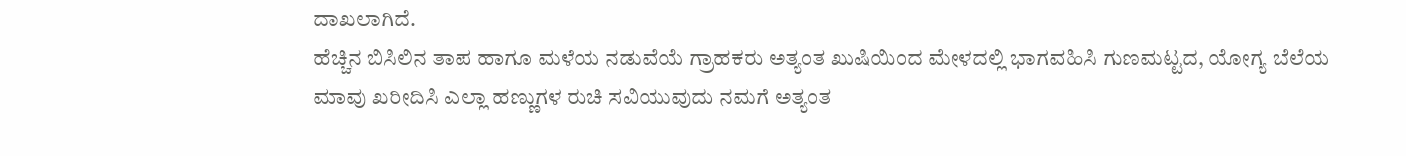ದಾಖಲಾಗಿದೆ.
ಹೆಚ್ಚಿನ ಬಿಸಿಲಿನ ತಾಪ ಹಾಗೂ ಮಳೆಯ ನಡುವೆಯೆ ಗ್ರಾಹಕರು ಅತ್ಯಂತ ಖುಷಿಯಿಂದ ಮೇಳದಲ್ಲಿ ಭಾಗವಹಿಸಿ ಗುಣಮಟ್ಟದ, ಯೋಗ್ಯ ಬೆಲೆಯ ಮಾವು ಖರೀದಿಸಿ ಎಲ್ಲಾ ಹಣ್ಣುಗಳ ರುಚಿ ಸವಿಯುವುದು ನಮಗೆ ಅತ್ಯಂತ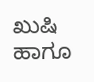ಖುಷಿ ಹಾಗೂ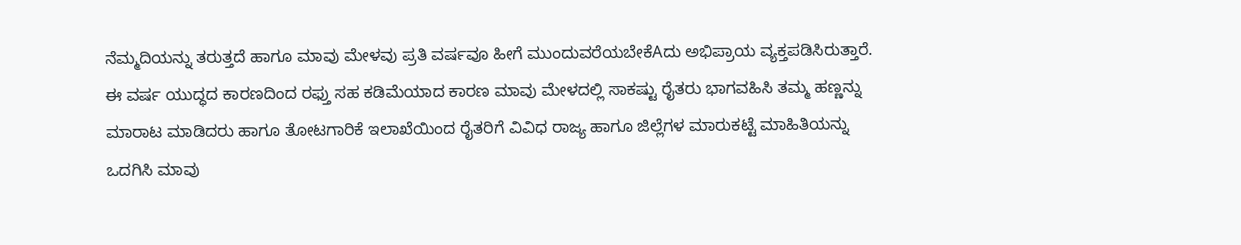ನೆಮ್ಮದಿಯನ್ನು ತರುತ್ತದೆ ಹಾಗೂ ಮಾವು ಮೇಳವು ಪ್ರತಿ ವರ್ಷವೂ ಹೀಗೆ ಮುಂದುವರೆಯಬೇಕೆAದು ಅಭಿಪ್ರಾಯ ವ್ಯಕ್ತಪಡಿಸಿರುತ್ತಾರೆ. ಈ ವರ್ಷ ಯುದ್ಧದ ಕಾರಣದಿಂದ ರಫ್ತು ಸಹ ಕಡಿಮೆಯಾದ ಕಾರಣ ಮಾವು ಮೇಳದಲ್ಲಿ ಸಾಕಷ್ಟು ರೈತರು ಭಾಗವಹಿಸಿ ತಮ್ಮ ಹಣ್ಣನ್ನು ಮಾರಾಟ ಮಾಡಿದರು ಹಾಗೂ ತೋಟಗಾರಿಕೆ ಇಲಾಖೆಯಿಂದ ರೈತರಿಗೆ ವಿವಿಧ ರಾಜ್ಯ ಹಾಗೂ ಜಿಲ್ಲೆಗಳ ಮಾರುಕಟ್ಟೆ ಮಾಹಿತಿಯನ್ನು ಒದಗಿಸಿ ಮಾವು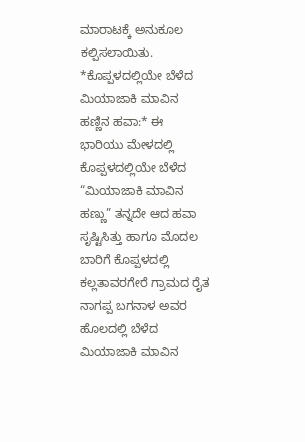ಮಾರಾಟಕ್ಕೆ ಅನುಕೂಲ ಕಲ್ಪಿಸಲಾಯಿತು.
*ಕೊಪ್ಪಳದಲ್ಲಿಯೇ ಬೆಳೆದ ಮಿಯಾಜಾಕಿ ಮಾವಿನ ಹಣ್ಣಿನ ಹವಾ:* ಈ ಭಾರಿಯು ಮೇಳದಲ್ಲಿ ಕೊಪ್ಪಳದಲ್ಲಿಯೇ ಬೆಳೆದ “ಮಿಯಾಜಾಕಿ ಮಾವಿನ ಹಣ್ಣು” ತನ್ನದೇ ಆದ ಹವಾ ಸೃಷ್ಟಿಸಿತ್ತು ಹಾಗೂ ಮೊದಲ ಬಾರಿಗೆ ಕೊಪ್ಪಳದಲ್ಲಿ ಕಲ್ಲತಾವರಗೇರೆ ಗ್ರಾಮದ ರೈತ ನಾಗಪ್ಪ ಬಗನಾಳ ಅವರ ಹೊಲದಲ್ಲಿ ಬೆಳೆದ ಮಿಯಾಜಾಕಿ ಮಾವಿನ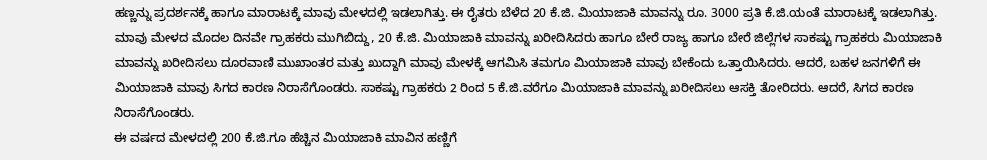ಹಣ್ಣನ್ನು ಪ್ರದರ್ಶನಕ್ಕೆ ಹಾಗೂ ಮಾರಾಟಕ್ಕೆ ಮಾವು ಮೇಳದಲ್ಲಿ ಇಡಲಾಗಿತ್ತು. ಈ ರೈತರು ಬೆಳೆದ 20 ಕೆ.ಜಿ. ಮಿಯಾಜಾಕಿ ಮಾವನ್ನು ರೂ. 3000 ಪ್ರತಿ ಕೆ.ಜಿ.ಯಂತೆ ಮಾರಾಟಕ್ಕೆ ಇಡಲಾಗಿತ್ತು.
ಮಾವು ಮೇಳದ ಮೊದಲ ದಿನವೇ ಗ್ರಾಹಕರು ಮುಗಿಬಿದ್ದು, 20 ಕೆ.ಜಿ. ಮಿಯಾಜಾಕಿ ಮಾವನ್ನು ಖರೀದಿಸಿದರು ಹಾಗೂ ಬೇರೆ ರಾಜ್ಯ ಹಾಗೂ ಬೇರೆ ಜಿಲ್ಲೆಗಳ ಸಾಕಷ್ಟು ಗ್ರಾಹಕರು ಮಿಯಾಜಾಕಿ ಮಾವನ್ನು ಖರೀದಿಸಲು ದೂರವಾಣಿ ಮುಖಾಂತರ ಮತ್ತು ಖುದ್ದಾಗಿ ಮಾವು ಮೇಳಕ್ಕೆ ಆಗಮಿಸಿ ತಮಗೂ ಮಿಯಾಜಾಕಿ ಮಾವು ಬೇಕೆಂದು ಒತ್ತಾಯಿಸಿದರು. ಆದರೆ, ಬಹಳ ಜನಗಳಿಗೆ ಈ ಮಿಯಾಜಾಕಿ ಮಾವು ಸಿಗದ ಕಾರಣ ನಿರಾಸೆಗೊಂಡರು. ಸಾಕಷ್ಟು ಗ್ರಾಹಕರು 2 ರಿಂದ 5 ಕೆ.ಜಿ.ವರೆಗೂ ಮಿಯಾಜಾಕಿ ಮಾವನ್ನು ಖರೀದಿಸಲು ಆಸಕ್ತಿ ತೋರಿದರು. ಆದರೆ, ಸಿಗದ ಕಾರಣ ನಿರಾಸೆಗೊಂಡರು.
ಈ ವರ್ಷದ ಮೇಳದಲ್ಲಿ 200 ಕೆ.ಜಿ.ಗೂ ಹೆಚ್ಚಿನ ಮಿಯಾಜಾಕಿ ಮಾವಿನ ಹಣ್ಣಿಗೆ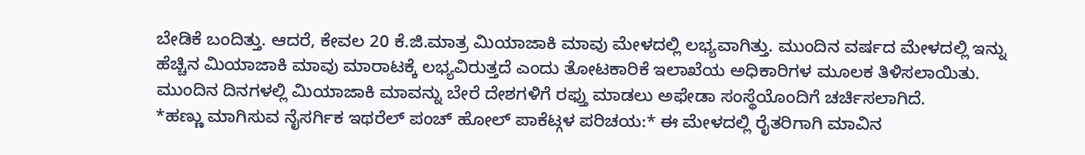ಬೇಡಿಕೆ ಬಂದಿತ್ತು. ಆದರೆ, ಕೇವಲ 20 ಕೆ.ಜಿ.ಮಾತ್ರ ಮಿಯಾಜಾಕಿ ಮಾವು ಮೇಳದಲ್ಲಿ ಲಭ್ಯವಾಗಿತ್ತು. ಮುಂದಿನ ವರ್ಷದ ಮೇಳದಲ್ಲಿ ಇನ್ನು ಹೆಚ್ಚಿನ ಮಿಯಾಜಾಕಿ ಮಾವು ಮಾರಾಟಕ್ಕೆ ಲಭ್ಯವಿರುತ್ತದೆ ಎಂದು ತೋಟಕಾರಿಕೆ ಇಲಾಖೆಯ ಅಧಿಕಾರಿಗಳ ಮೂಲಕ ತಿಳಿಸಲಾಯಿತು. ಮುಂದಿನ ದಿನಗಳಲ್ಲಿ ಮಿಯಾಜಾಕಿ ಮಾವನ್ನು ಬೇರೆ ದೇಶಗಳಿಗೆ ರಫ್ತು ಮಾಡಲು ಅಫೇಡಾ ಸಂಸ್ಥೆಯೊಂದಿಗೆ ಚರ್ಚಿಸಲಾಗಿದೆ.
*ಹಣ್ಣು ಮಾಗಿಸುವ ನೈಸರ್ಗಿಕ ಇಥರೆಲ್ ಪಂಚ್ ಹೋಲ್ ಪಾಕೆಟ್ಗಳ ಪರಿಚಯ:* ಈ ಮೇಳದಲ್ಲಿ ರೈತರಿಗಾಗಿ ಮಾವಿನ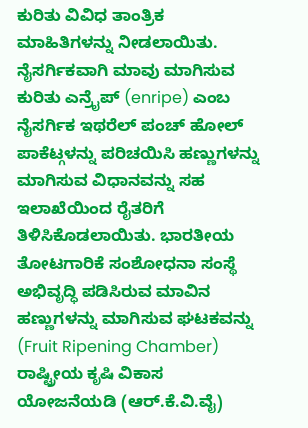ಕುರಿತು ವಿವಿಧ ತಾಂತ್ರಿಕ ಮಾಹಿತಿಗಳನ್ನು ನೀಡಲಾಯಿತು. ನೈಸರ್ಗಿಕವಾಗಿ ಮಾವು ಮಾಗಿಸುವ ಕುರಿತು ಎನ್ರೈಪ್ (enripe) ಎಂಬ ನೈಸರ್ಗಿಕ ಇಥರೆಲ್ ಪಂಚ್ ಹೋಲ್ ಪಾಕೆಟ್ಗಳನ್ನು ಪರಿಚಯಿಸಿ ಹಣ್ಣುಗಳನ್ನು ಮಾಗಿಸುವ ವಿಧಾನವನ್ನು ಸಹ ಇಲಾಖೆಯಿಂದ ರೈತರಿಗೆ ತಿಳಿಸಿಕೊಡಲಾಯಿತು. ಭಾರತೀಯ ತೋಟಗಾರಿಕೆ ಸಂಶೋಧನಾ ಸಂಸ್ಥೆ ಅಭಿವೃದ್ಧಿ ಪಡಿಸಿರುವ ಮಾವಿನ ಹಣ್ಣುಗಳನ್ನು ಮಾಗಿಸುವ ಘಟಕವನ್ನು (Fruit Ripening Chamber) ರಾಷ್ಟ್ರೀಯ ಕೃಷಿ ವಿಕಾಸ ಯೋಜನೆಯಡಿ (ಆರ್.ಕೆ.ವಿ.ವೈ)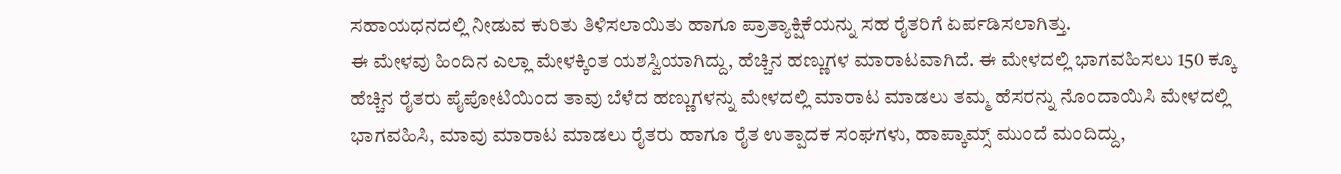ಸಹಾಯಧನದಲ್ಲಿ ನೀಡುವ ಕುರಿತು ತಿಳಿಸಲಾಯಿತು ಹಾಗೂ ಪ್ರಾತ್ಯಾಕ್ಷಿಕೆಯನ್ನು ಸಹ ರೈತರಿಗೆ ಏರ್ಪಡಿಸಲಾಗಿತ್ತು.
ಈ ಮೇಳವು ಹಿಂದಿನ ಎಲ್ಲಾ ಮೇಳಕ್ಕಿಂತ ಯಶಸ್ವಿಯಾಗಿದ್ದು, ಹೆಚ್ಚಿನ ಹಣ್ಣುಗಳ ಮಾರಾಟವಾಗಿದೆ. ಈ ಮೇಳದಲ್ಲಿ ಭಾಗವಹಿಸಲು 150 ಕ್ಕೂ ಹೆಚ್ಚಿನ ರೈತರು ಪೈಪೋಟಿಯಿಂದ ತಾವು ಬೆಳೆದ ಹಣ್ಣುಗಳನ್ನು ಮೇಳದಲ್ಲಿ ಮಾರಾಟ ಮಾಡಲು ತಮ್ಮ ಹೆಸರನ್ನು ನೊಂದಾಯಿಸಿ ಮೇಳದಲ್ಲಿ ಭಾಗವಹಿಸಿ, ಮಾವು ಮಾರಾಟ ಮಾಡಲು ರೈತರು ಹಾಗೂ ರೈತ ಉತ್ಪಾದಕ ಸಂಘಗಳು, ಹಾಪ್ಕಾಮ್ಸ್ ಮುಂದೆ ಮಂದಿದ್ದು,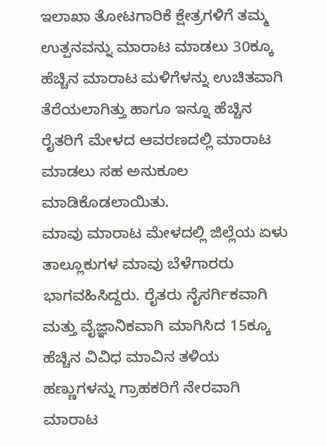ಇಲಾಖಾ ತೋಟಗಾರಿಕೆ ಕ್ಷೇತ್ರಗಳಿಗೆ ತಮ್ಮ ಉತ್ಪನವನ್ನು ಮಾರಾಟ ಮಾಡಲು 30ಕ್ಕೂ ಹೆಚ್ಚಿನ ಮಾರಾಟ ಮಳಿಗೆಳನ್ನು ಉಚಿತವಾಗಿ ತೆರೆಯಲಾಗಿತ್ತು ಹಾಗೂ ಇನ್ನೂ ಹೆಚ್ಚಿನ ರೈತರಿಗೆ ಮೇಳದ ಆವರಣದಲ್ಲಿ ಮಾರಾಟ ಮಾಡಲು ಸಹ ಅನುಕೂಲ ಮಾಡಿಕೊಡಲಾಯಿತು.
ಮಾವು ಮಾರಾಟ ಮೇಳದಲ್ಲಿ ಜಿಲ್ಲೆಯ ಏಳು ತಾಲ್ಲೂಕುಗಳ ಮಾವು ಬೆಳೆಗಾರರು ಭಾಗವಹಿಸಿದ್ದರು. ರೈತರು ನೈಸರ್ಗಿಕವಾಗಿ ಮತ್ತು ವೈಜ್ಞಾನಿಕವಾಗಿ ಮಾಗಿಸಿದ 15ಕ್ಕೂ ಹೆಚ್ಚಿನ ವಿವಿಧ ಮಾವಿನ ತಳಿಯ ಹಣ್ಣುಗಳನ್ನು ಗ್ರಾಹಕರಿಗೆ ನೇರವಾಗಿ ಮಾರಾಟ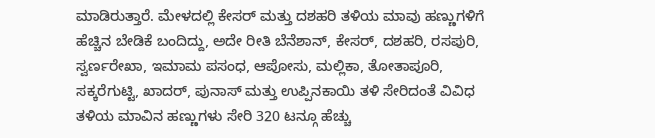ಮಾಡಿರುತ್ತಾರೆ. ಮೇಳದಲ್ಲಿ ಕೇಸರ್ ಮತ್ತು ದಶಹರಿ ತಳಿಯ ಮಾವು ಹಣ್ಣುಗಳಿಗೆ ಹೆಚ್ಚಿನ ಬೇಡಿಕೆ ಬಂದಿದ್ದು, ಅದೇ ರೀತಿ ಬೆನೆಶಾನ್, ಕೇಸರ್, ದಶಹರಿ, ರಸಪುರಿ, ಸ್ವರ್ಣರೇಖಾ, ಇಮಾಮ ಪಸಂಧ, ಆಪೋಸು, ಮಲ್ಲಿಕಾ, ತೋತಾಪೂರಿ, ಸಕ್ಕರೆಗುಟ್ಟಿ, ಖಾದರ್, ಪುನಾಸ್ ಮತ್ತು ಉಪ್ಪಿನಕಾಯಿ ತಳಿ ಸೇರಿದಂತೆ ವಿವಿಧ ತಳಿಯ ಮಾವಿನ ಹಣ್ಣುಗಳು ಸೇರಿ 320 ಟನ್ಗೂ ಹೆಚ್ಚು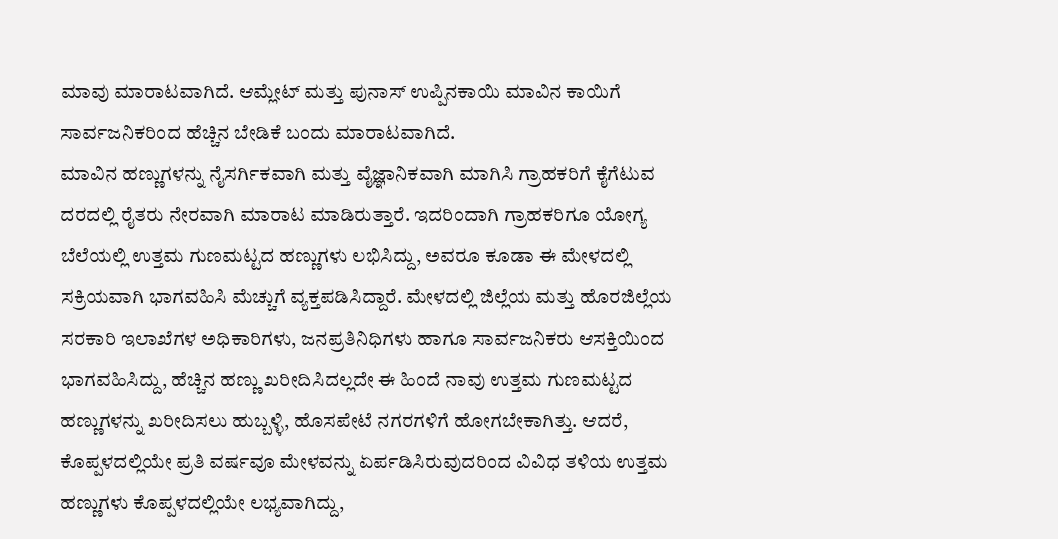ಮಾವು ಮಾರಾಟವಾಗಿದೆ. ಆಮ್ಲೇಟ್ ಮತ್ತು ಪುನಾಸ್ ಉಪ್ಪಿನಕಾಯಿ ಮಾವಿನ ಕಾಯಿಗೆ ಸಾರ್ವಜನಿಕರಿಂದ ಹೆಚ್ಚಿನ ಬೇಡಿಕೆ ಬಂದು ಮಾರಾಟವಾಗಿದೆ.
ಮಾವಿನ ಹಣ್ಣುಗಳನ್ನು ನೈಸರ್ಗಿಕವಾಗಿ ಮತ್ತು ವೈಜ್ಞಾನಿಕವಾಗಿ ಮಾಗಿಸಿ ಗ್ರಾಹಕರಿಗೆ ಕೈಗೆಟುವ ದರದಲ್ಲಿ ರೈತರು ನೇರವಾಗಿ ಮಾರಾಟ ಮಾಡಿರುತ್ತಾರೆ. ಇದರಿಂದಾಗಿ ಗ್ರಾಹಕರಿಗೂ ಯೋಗ್ಯ ಬೆಲೆಯಲ್ಲಿ ಉತ್ತಮ ಗುಣಮಟ್ಟದ ಹಣ್ಣುಗಳು ಲಭಿಸಿದ್ದು, ಅವರೂ ಕೂಡಾ ಈ ಮೇಳದಲ್ಲಿ ಸಕ್ರಿಯವಾಗಿ ಭಾಗವಹಿಸಿ ಮೆಚ್ಚುಗೆ ವ್ಯಕ್ತಪಡಿಸಿದ್ದಾರೆ. ಮೇಳದಲ್ಲಿ ಜಿಲ್ಲೆಯ ಮತ್ತು ಹೊರಜಿಲ್ಲೆಯ ಸರಕಾರಿ ಇಲಾಖೆಗಳ ಅಧಿಕಾರಿಗಳು, ಜನಪ್ರತಿನಿಧಿಗಳು ಹಾಗೂ ಸಾರ್ವಜನಿಕರು ಆಸಕ್ತಿಯಿಂದ ಭಾಗವಹಿಸಿದ್ದು, ಹೆಚ್ಚಿನ ಹಣ್ಣು ಖರೀದಿಸಿದಲ್ಲದೇ ಈ ಹಿಂದೆ ನಾವು ಉತ್ತಮ ಗುಣಮಟ್ಟದ ಹಣ್ಣುಗಳನ್ನು ಖರೀದಿಸಲು ಹುಬ್ಬಳ್ಳಿ, ಹೊಸಪೇಟೆ ನಗರಗಳಿಗೆ ಹೋಗಬೇಕಾಗಿತ್ತು. ಆದರೆ, ಕೊಪ್ಪಳದಲ್ಲಿಯೇ ಪ್ರತಿ ವರ್ಷವೂ ಮೇಳವನ್ನು ಏರ್ಪಡಿಸಿರುವುದರಿಂದ ವಿವಿಧ ತಳಿಯ ಉತ್ತಮ ಹಣ್ಣುಗಳು ಕೊಪ್ಪಳದಲ್ಲಿಯೇ ಲಭ್ಯವಾಗಿದ್ದು,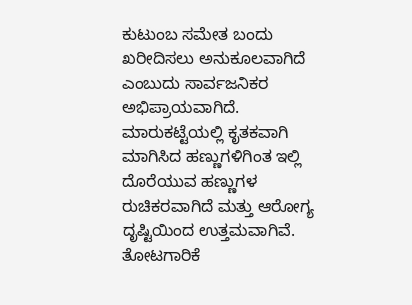ಕುಟುಂಬ ಸಮೇತ ಬಂದು ಖರೀದಿಸಲು ಅನುಕೂಲವಾಗಿದೆ ಎಂಬುದು ಸಾರ್ವಜನಿಕರ ಅಭಿಪ್ರಾಯವಾಗಿದೆ. ಮಾರುಕಟ್ಟೆಯಲ್ಲಿ ಕೃತಕವಾಗಿ ಮಾಗಿಸಿದ ಹಣ್ಣುಗಳಿಗಿಂತ ಇಲ್ಲಿ ದೊರೆಯುವ ಹಣ್ಣುಗಳ ರುಚಿಕರವಾಗಿದೆ ಮತ್ತು ಆರೋಗ್ಯ ದೃಷ್ಟಿಯಿಂದ ಉತ್ತಮವಾಗಿವೆ. ತೋಟಗಾರಿಕೆ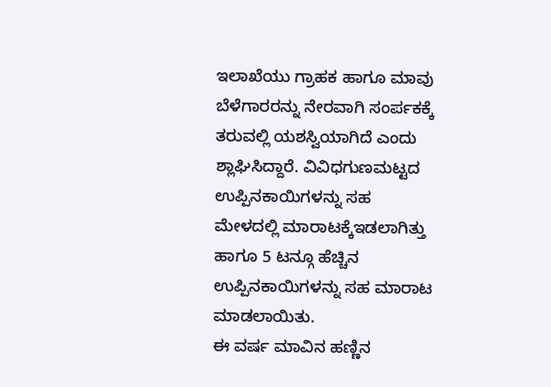ಇಲಾಖೆಯು ಗ್ರಾಹಕ ಹಾಗೂ ಮಾವು ಬೆಳೆಗಾರರನ್ನು ನೇರವಾಗಿ ಸಂರ್ಪಕಕ್ಕೆ ತರುವಲ್ಲಿ ಯಶಸ್ವಿಯಾಗಿದೆ ಎಂದು ಶ್ಲಾಘಿಸಿದ್ದಾರೆ. ವಿವಿಧಗುಣಮಟ್ಟದ ಉಪ್ಪಿನಕಾಯಿಗಳನ್ನು ಸಹ ಮೇಳದಲ್ಲಿ ಮಾರಾಟಕ್ಕೆಇಡಲಾಗಿತ್ತು ಹಾಗೂ 5 ಟನ್ಗೂ ಹೆಚ್ಚಿನ ಉಪ್ಪಿನಕಾಯಿಗಳನ್ನು ಸಹ ಮಾರಾಟ ಮಾಡಲಾಯಿತು.
ಈ ವರ್ಷ ಮಾವಿನ ಹಣ್ಣಿನ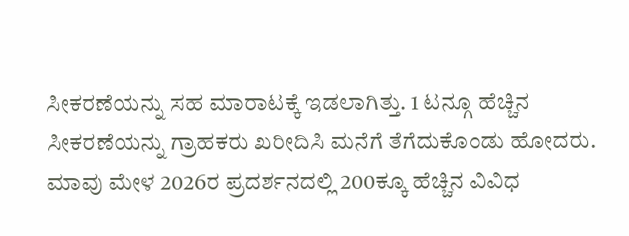ಸೀಕರಣೆಯನ್ನು ಸಹ ಮಾರಾಟಕ್ಕೆ ಇಡಲಾಗಿತ್ತು. 1 ಟನ್ಗೂ ಹೆಚ್ಚಿನ ಸೀಕರಣೆಯನ್ನು ಗ್ರಾಹಕರು ಖರೀದಿಸಿ ಮನೆಗೆ ತೆಗೆದುಕೊಂಡು ಹೋದರು.
ಮಾವು ಮೇಳ 2026ರ ಪ್ರದರ್ಶನದಲ್ಲಿ 200ಕ್ಕೂ ಹೆಚ್ಚಿನ ವಿವಿಧ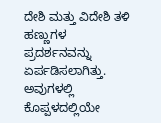ದೇಶಿ ಮತ್ತು ವಿದೇಶಿ ತಳಿ ಹಣ್ಣುಗಳ ಪ್ರದರ್ಶನವನ್ನು ಏರ್ಪಡಿಸಲಾಗಿತ್ತು. ಅವುಗಳಲ್ಲಿ ಕೊಪ್ಪಳದಲ್ಲಿಯೇ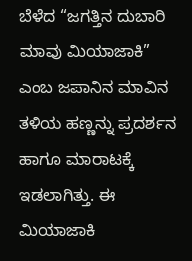ಬೆಳೆದ “ಜಗತ್ತಿನ ದುಬಾರಿ ಮಾವು ಮಿಯಾಜಾಕಿ” ಎಂಬ ಜಪಾನಿನ ಮಾವಿನ ತಳಿಯ ಹಣ್ಣನ್ನು ಪ್ರದರ್ಶನ ಹಾಗೂ ಮಾರಾಟಕ್ಕೆ ಇಡಲಾಗಿತ್ತು. ಈ ಮಿಯಾಜಾಕಿ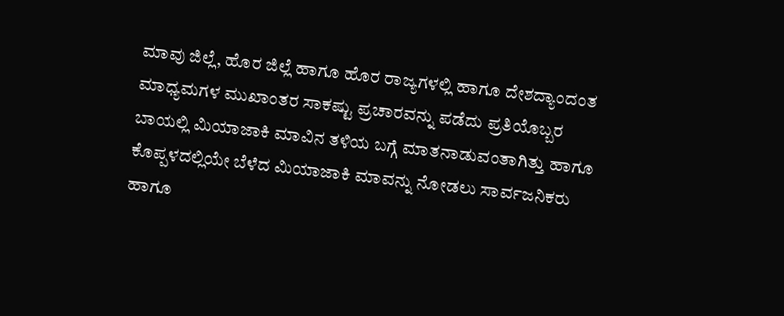ಮಾವು ಜಿಲ್ಲೆ, ಹೊರ ಜಿಲ್ಲೆ ಹಾಗೂ ಹೊರ ರಾಜ್ಯಗಳಲ್ಲಿ ಹಾಗೂ ದೇಶದ್ಯಾಂದಂತ ಮಾಧ್ಯಮಗಳ ಮುಖಾಂತರ ಸಾಕಷ್ಟು ಪ್ರಚಾರವನ್ನು ಪಡೆದು ಪ್ರತಿಯೊಬ್ಬರ ಬಾಯಲ್ಲಿ ಮಿಯಾಜಾಕಿ ಮಾವಿನ ತಳಿಯ ಬಗ್ಗೆ ಮಾತನಾಡುವಂತಾಗಿತ್ತು ಹಾಗೂ ಕೊಪ್ಪಳದಲ್ಲಿಯೇ ಬೆಳೆದ ಮಿಯಾಜಾಕಿ ಮಾವನ್ನು ನೋಡಲು ಸಾರ್ವಜನಿಕರು ಹಾಗೂ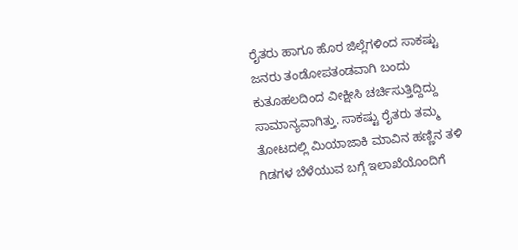ರೈತರು ಹಾಗೂ ಹೊರ ಜಿಲ್ಲೆಗಳಿಂದ ಸಾಕಷ್ಟು ಜನರು ತಂಡೋಪತಂಡವಾಗಿ ಬಂದು ಕುತೂಹಲದಿಂದ ವೀಕ್ಷೀಸಿ ಚರ್ಚಿಸುತ್ತಿದ್ದಿದ್ದು ಸಾಮಾನ್ಯವಾಗಿತ್ತು. ಸಾಕಷ್ಟು ರೈತರು ತಮ್ಮ ತೋಟದಲ್ಲಿ ಮಿಯಾಜಾಕಿ ಮಾವಿನ ಹಣ್ಣಿನ ತಳಿ ಗಿಡಗಳ ಬೆಳೆಯುವ ಬಗ್ಗೆ ಇಲಾಖೆಯೊಂದಿಗೆ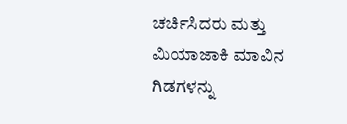ಚರ್ಚಿಸಿದರು ಮತ್ತು ಮಿಯಾಜಾಕಿ ಮಾವಿನ ಗಿಡಗಳನ್ನು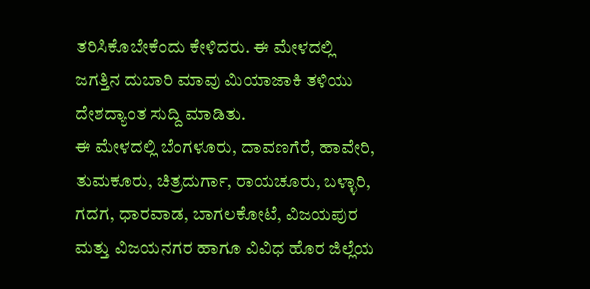ತರಿಸಿಕೊಬೇಕೆಂದು ಕೇಳಿದರು. ಈ ಮೇಳದಲ್ಲಿ ಜಗತ್ತಿನ ದುಬಾರಿ ಮಾವು ಮಿಯಾಜಾಕಿ ತಳಿಯು ದೇಶದ್ಯಾಂತ ಸುದ್ದಿ ಮಾಡಿತು.
ಈ ಮೇಳದಲ್ಲಿ ಬೆಂಗಳೂರು, ದಾವಣಗೆರೆ, ಹಾವೇರಿ, ತುಮಕೂರು, ಚಿತ್ರದುರ್ಗಾ, ರಾಯಚೂರು, ಬಳ್ಳಾರಿ, ಗದಗ, ಧಾರವಾಡ, ಬಾಗಲಕೋಟೆ, ವಿಜಯಪುರ ಮತ್ತು ವಿಜಯನಗರ ಹಾಗೂ ವಿವಿಧ ಹೊರ ಜಿಲ್ಲೆಯ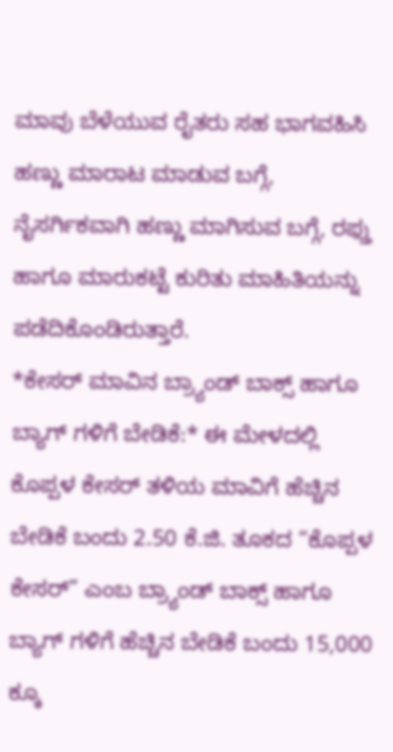ಮಾವು ಬೆಳೆಯುವ ರೈತರು ಸಹ ಭಾಗವಹಿಸಿ ಹಣ್ಣು ಮಾರಾಟ ಮಾಡುವ ಬಗ್ಗೆ, ನೈಸರ್ಗಿಕವಾಗಿ ಹಣ್ಣು ಮಾಗಿಸುವ ಬಗ್ಗೆ, ರಫ್ತು ಹಾಗೂ ಮಾರುಕಟ್ಟೆ ಕುರಿತು ಮಾಹಿತಿಯನ್ನು ಪಡೆದಿಕೊಂಡಿರುತ್ತಾರೆ.
*ಕೇಸರ್ ಮಾವಿನ ಬ್ರ್ಯಾಂಡ್ ಬಾಕ್ಸ್ ಹಾಗೂ ಬ್ಯಾಗ್ ಗಳಿಗೆ ಬೇಡಿಕೆ:* ಈ ಮೇಳದಲ್ಲಿ ಕೊಪ್ಪಳ ಕೇಸರ್ ತಳಿಯ ಮಾವಿಗೆ ಹೆಚ್ಚಿನ ಬೇಡಿಕೆ ಬಂದು 2.50 ಕೆ.ಜಿ. ತೂಕದ “ಕೊಪ್ಪಳ ಕೇಸರ್” ಎಂಬ ಬ್ರ್ಯಾಂಡ್ ಬಾಕ್ಸ್ ಹಾಗೂ ಬ್ಯಾಗ್ ಗಳಿಗೆ ಹೆಚ್ಚಿನ ಬೇಡಿಕೆ ಬಂದು 15,000 ಕ್ಕೂ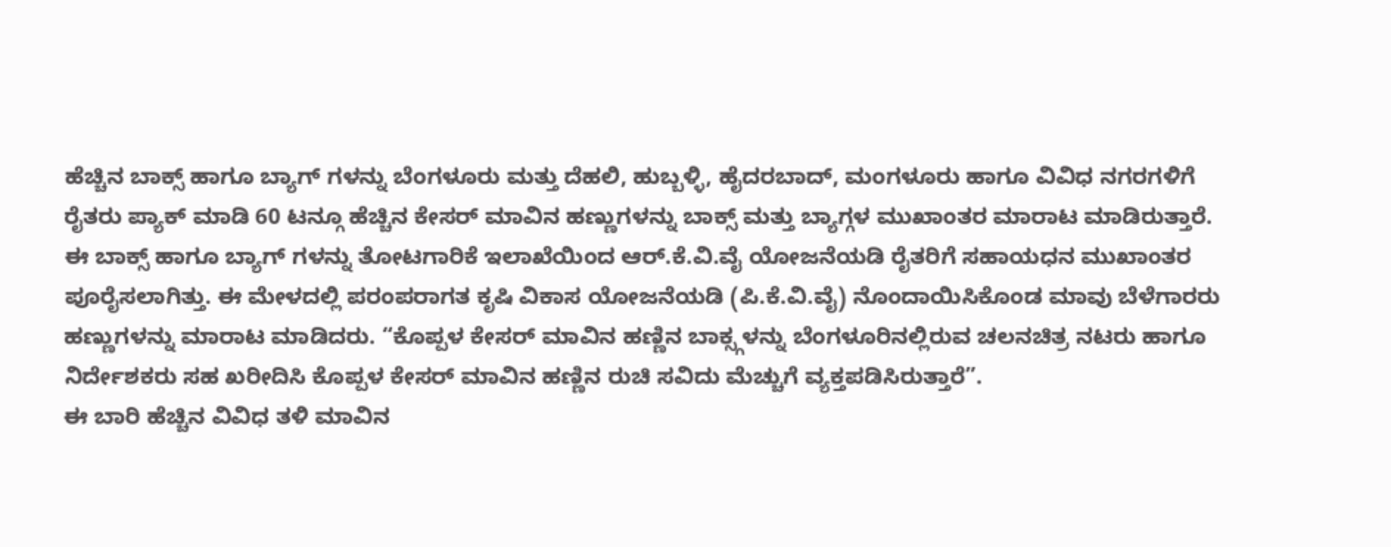ಹೆಚ್ಚಿನ ಬಾಕ್ಸ್ ಹಾಗೂ ಬ್ಯಾಗ್ ಗಳನ್ನು ಬೆಂಗಳೂರು ಮತ್ತು ದೆಹಲಿ, ಹುಬ್ಬಳ್ಳಿ, ಹೈದರಬಾದ್, ಮಂಗಳೂರು ಹಾಗೂ ವಿವಿಧ ನಗರಗಳಿಗೆ ರೈತರು ಪ್ಯಾಕ್ ಮಾಡಿ 60 ಟನ್ಗೂ ಹೆಚ್ಚಿನ ಕೇಸರ್ ಮಾವಿನ ಹಣ್ಣುಗಳನ್ನು ಬಾಕ್ಸ್ ಮತ್ತು ಬ್ಯಾಗ್ಗಳ ಮುಖಾಂತರ ಮಾರಾಟ ಮಾಡಿರುತ್ತಾರೆ. ಈ ಬಾಕ್ಸ್ ಹಾಗೂ ಬ್ಯಾಗ್ ಗಳನ್ನು ತೋಟಗಾರಿಕೆ ಇಲಾಖೆಯಿಂದ ಆರ್.ಕೆ.ವಿ.ವೈ ಯೋಜನೆಯಡಿ ರೈತರಿಗೆ ಸಹಾಯಧನ ಮುಖಾಂತರ ಪೂರೈಸಲಾಗಿತ್ತು. ಈ ಮೇಳದಲ್ಲಿ ಪರಂಪರಾಗತ ಕೃಷಿ ವಿಕಾಸ ಯೋಜನೆಯಡಿ (ಪಿ.ಕೆ.ವಿ.ವೈ) ನೊಂದಾಯಿಸಿಕೊಂಡ ಮಾವು ಬೆಳೆಗಾರರು ಹಣ್ಣುಗಳನ್ನು ಮಾರಾಟ ಮಾಡಿದರು. “ಕೊಪ್ಪಳ ಕೇಸರ್ ಮಾವಿನ ಹಣ್ಣಿನ ಬಾಕ್ಸ್ಗಳನ್ನು ಬೆಂಗಳೂರಿನಲ್ಲಿರುವ ಚಲನಚಿತ್ರ ನಟರು ಹಾಗೂ ನಿರ್ದೇಶಕರು ಸಹ ಖರೀದಿಸಿ ಕೊಪ್ಪಳ ಕೇಸರ್ ಮಾವಿನ ಹಣ್ಣಿನ ರುಚಿ ಸವಿದು ಮೆಚ್ಚುಗೆ ವ್ಯಕ್ತಪಡಿಸಿರುತ್ತಾರೆ”.
ಈ ಬಾರಿ ಹೆಚ್ಚಿನ ವಿವಿಧ ತಳಿ ಮಾವಿನ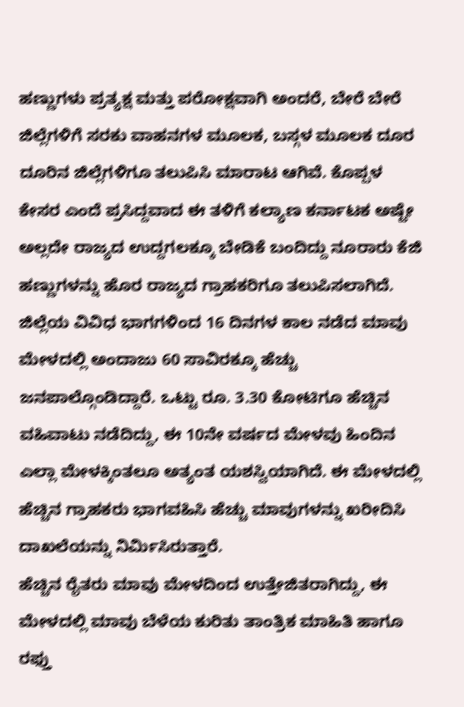ಹಣ್ಣುಗಳು ಪ್ರತ್ಯಕ್ಷ ಮತ್ತು ಪರೋಕ್ಷವಾಗಿ ಅಂದರೆ, ಬೇರೆ ಬೇರೆ ಜಿಲ್ಲೆಗಳಿಗೆ ಸರಕು ವಾಹನಗಳ ಮೂಲಕ, ಬಸ್ಗಳ ಮೂಲಕ ದೂರ ದೂರಿನ ಜಿಲ್ಲೆಗಳಿಗೂ ತಲುಪಿಸಿ ಮಾರಾಟ ಆಗಿವೆ. ಕೊಪ್ಪಳ ಕೇಸರ ಎಂದೆ ಪ್ರಸಿದ್ದವಾದ ಈ ತಳಿಗೆ ಕಲ್ಯಾಣ ಕರ್ನಾಟಕ ಅಷ್ಟೇ ಅಲ್ಲದೇ ರಾಜ್ಯದ ಉದ್ದಗಲಕ್ಕೂ ಬೇಡಿಕೆ ಬಂದಿದ್ದು ನೂರಾರು ಕೆಜಿ ಹಣ್ಣುಗಳನ್ನು ಹೊರ ರಾಜ್ಯದ ಗ್ರಾಹಕರಿಗೂ ತಲುಪಿಸಲಾಗಿದೆ. ಜಿಲ್ಲೆಯ ವಿವಿಧ ಭಾಗಗಳಿಂದ 16 ದಿನಗಳ ಕಾಲ ನಡೆದ ಮಾವು ಮೇಳದಲ್ಲಿ ಅಂದಾಜು 60 ಸಾವಿರಕ್ಕೂ ಹೆಚ್ಚು ಜನಪಾಲ್ಗೊಂಡಿದ್ದಾರೆ. ಒಟ್ಟು ರೂ. 3.30 ಕೋಟಿಗೂ ಹೆಚ್ಚಿನ ವಹಿವಾಟು ನಡೆದಿದ್ದು, ಈ 10ನೇ ವರ್ಷದ ಮೇಳವು ಹಿಂದಿನ ಎಲ್ಲಾ ಮೇಳಕ್ಕಿಂತಲೂ ಅತ್ಯಂತ ಯಶಸ್ವಿಯಾಗಿದೆ. ಈ ಮೇಳದಲ್ಲಿ ಹೆಚ್ಚಿನ ಗ್ರಾಹಕರು ಭಾಗವಹಿಸಿ ಹೆಚ್ಚು ಮಾವುಗಳನ್ನು ಖರೀದಿಸಿ ದಾಖಲೆಯನ್ನು ನಿರ್ಮಿಸಿರುತ್ತಾರೆ.
ಹೆಚ್ಚಿನ ರೈತರು ಮಾವು ಮೇಳದಿಂದ ಉತ್ತೇಜಿತರಾಗಿದ್ದು, ಈ ಮೇಳದಲ್ಲಿ ಮಾವು ಬೆಳೆಯ ಕುರಿತು ತಾಂತ್ರಿಕ ಮಾಹಿತಿ ಹಾಗೂ ರಫ್ತು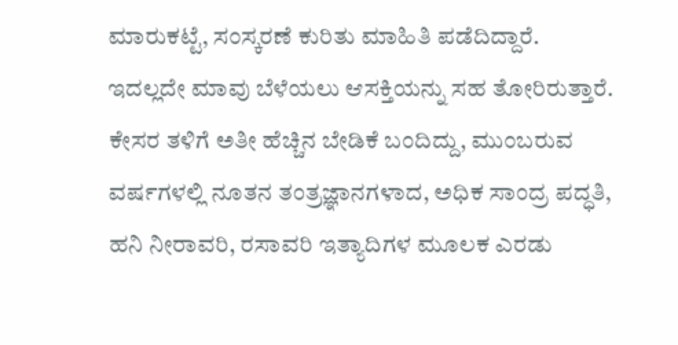ಮಾರುಕಟ್ಟೆ, ಸಂಸ್ಕರಣೆ ಕುರಿತು ಮಾಹಿತಿ ಪಡೆದಿದ್ದಾರೆ. ಇದಲ್ಲದೇ ಮಾವು ಬೆಳೆಯಲು ಆಸಕ್ತಿಯನ್ನು ಸಹ ತೋರಿರುತ್ತಾರೆ. ಕೇಸರ ತಳಿಗೆ ಅತೀ ಹೆಚ್ಚಿನ ಬೇಡಿಕೆ ಬಂದಿದ್ದು, ಮುಂಬರುವ ವರ್ಷಗಳಲ್ಲಿ ನೂತನ ತಂತ್ರಜ್ಞಾನಗಳಾದ, ಅಧಿಕ ಸಾಂದ್ರ ಪದ್ಧತಿ, ಹನಿ ನೀರಾವರಿ, ರಸಾವರಿ ಇತ್ಯಾದಿಗಳ ಮೂಲಕ ಎರಡು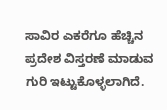ಸಾವಿರ ಎಕರೆಗೂ ಹೆಚ್ಚಿನ ಪ್ರದೇಶ ವಿಸ್ತರಣೆ ಮಾಡುವ ಗುರಿ ಇಟ್ಟುಕೊಳ್ಳಲಾಗಿದೆ.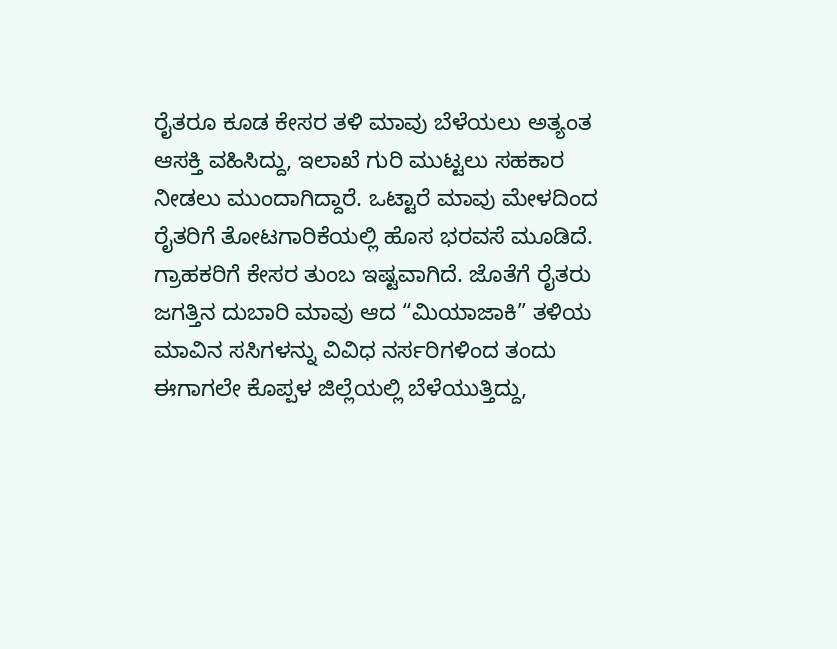ರೈತರೂ ಕೂಡ ಕೇಸರ ತಳಿ ಮಾವು ಬೆಳೆಯಲು ಅತ್ಯಂತ ಆಸಕ್ತಿ ವಹಿಸಿದ್ದು, ಇಲಾಖೆ ಗುರಿ ಮುಟ್ಟಲು ಸಹಕಾರ ನೀಡಲು ಮುಂದಾಗಿದ್ದಾರೆ. ಒಟ್ಟಾರೆ ಮಾವು ಮೇಳದಿಂದ ರೈತರಿಗೆ ತೋಟಗಾರಿಕೆಯಲ್ಲಿ ಹೊಸ ಭರವಸೆ ಮೂಡಿದೆ. ಗ್ರಾಹಕರಿಗೆ ಕೇಸರ ತುಂಬ ಇಷ್ಟವಾಗಿದೆ. ಜೊತೆಗೆ ರೈತರು ಜಗತ್ತಿನ ದುಬಾರಿ ಮಾವು ಆದ “ಮಿಯಾಜಾಕಿ” ತಳಿಯ ಮಾವಿನ ಸಸಿಗಳನ್ನು ವಿವಿಧ ನರ್ಸರಿಗಳಿಂದ ತಂದು ಈಗಾಗಲೇ ಕೊಪ್ಪಳ ಜಿಲ್ಲೆಯಲ್ಲಿ ಬೆಳೆಯುತ್ತಿದ್ದು,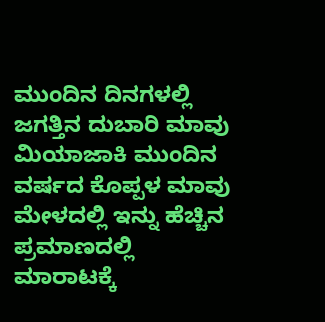ಮುಂದಿನ ದಿನಗಳಲ್ಲಿ ಜಗತ್ತಿನ ದುಬಾರಿ ಮಾವು ಮಿಯಾಜಾಕಿ ಮುಂದಿನ ವರ್ಷದ ಕೊಪ್ಪಳ ಮಾವು ಮೇಳದಲ್ಲಿ ಇನ್ನು ಹೆಚ್ಚಿನ ಪ್ರಮಾಣದಲ್ಲಿ ಮಾರಾಟಕ್ಕೆ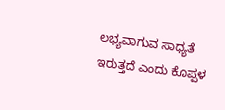ಲಭ್ಯವಾಗುವ ಸಾಧ್ಯತೆ ಇರುತ್ತದೆ ಎಂದು ಕೊಪ್ಪಳ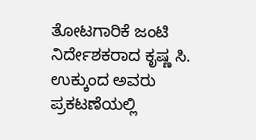ತೋಟಗಾರಿಕೆ ಜಂಟಿ ನಿರ್ದೇಶಕರಾದ ಕೃಷ್ಣ ಸಿ. ಉಕ್ಕುಂದ ಅವರು ಪ್ರಕಟಣೆಯಲ್ಲಿ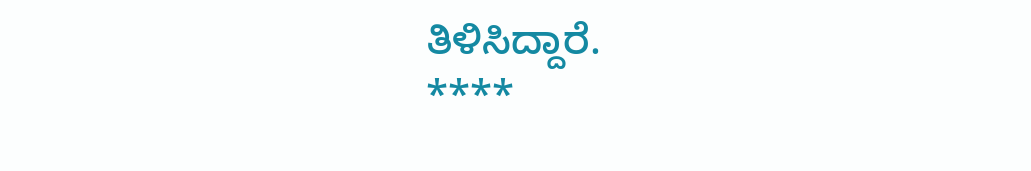ತಿಳಿಸಿದ್ದಾರೆ.
****